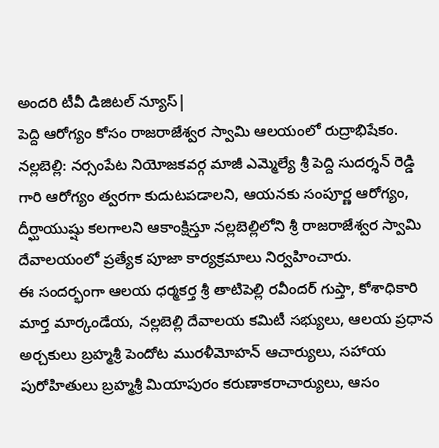అందరి టీవీ డిజిటల్ న్యూస్|
పెద్ది ఆరోగ్యం కోసం రాజరాజేశ్వర స్వామి ఆలయంలో రుద్రాభిషేకం. నల్లబెల్లి: నర్సంపేట నియోజకవర్గ మాజీ ఎమ్మెల్యే శ్రీ పెద్ది సుదర్శన్ రెడ్డి గారి ఆరోగ్యం త్వరగా కుదుటపడాలని, ఆయనకు సంపూర్ణ ఆరోగ్యం, దీర్ఘాయుష్షు కలగాలని ఆకాంక్షిస్తూ నల్లబెల్లిలోని శ్రీ రాజరాజేశ్వర స్వామి దేవాలయంలో ప్రత్యేక పూజా కార్యక్రమాలు నిర్వహించారు.
ఈ సందర్భంగా ఆలయ ధర్మకర్త శ్రీ తాటిపెల్లి రవీందర్ గుప్తా, కోశాధికారి మార్త మార్కండేయ, నల్లబెల్లి దేవాలయ కమిటీ సభ్యులు, ఆలయ ప్రధాన అర్చకులు బ్రహ్మశ్రీ పెందోట మురళీమోహన్ ఆచార్యులు, సహాయ పురోహితులు బ్రహ్మశ్రీ మియాపురం కరుణాకరాచార్యులు, ఆసం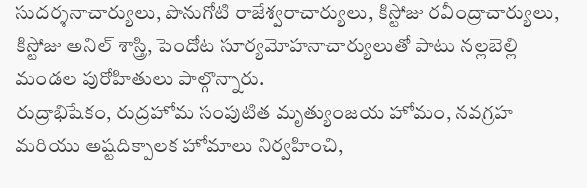సుదర్శనాచార్యులు, పొనుగోటి రాజేశ్వరాచార్యులు, కిస్టోజు రవీంద్రాచార్యులు, కిస్టోజు అనిల్ శాస్త్రి, పెందోట సూర్యమోహనాచార్యులుతో పాటు నల్లబెల్లి మండల పురోహితులు పాల్గొన్నారు.
రుద్రాభిషేకం, రుద్రహోమ సంపుటిత మృత్యుంజయ హోమం, నవగ్రహ మరియు అష్టదిక్పాలక హోమాలు నిర్వహించి,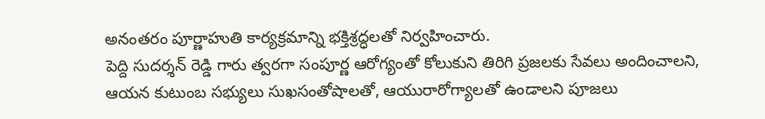అనంతరం పూర్ణాహుతి కార్యక్రమాన్ని భక్తిశ్రద్ధలతో నిర్వహించారు.
పెద్ది సుదర్శన్ రెడ్డి గారు త్వరగా సంపూర్ణ ఆరోగ్యంతో కోలుకుని తిరిగి ప్రజలకు సేవలు అందించాలని, ఆయన కుటుంబ సభ్యులు సుఖసంతోషాలతో, ఆయురారోగ్యాలతో ఉండాలని పూజలు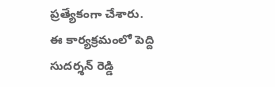ప్రత్యేకంగా చేశారు.
ఈ కార్యక్రమంలో పెద్ది సుదర్శన్ రెడ్డి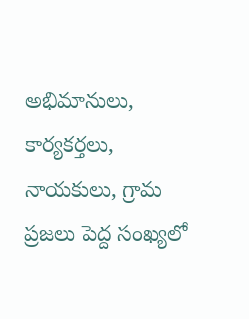అభిమానులు, కార్యకర్తలు, నాయకులు, గ్రామ ప్రజలు పెద్ద సంఖ్యలో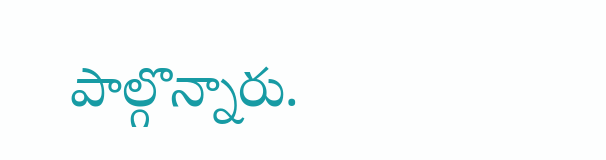పాల్గొన్నారు.